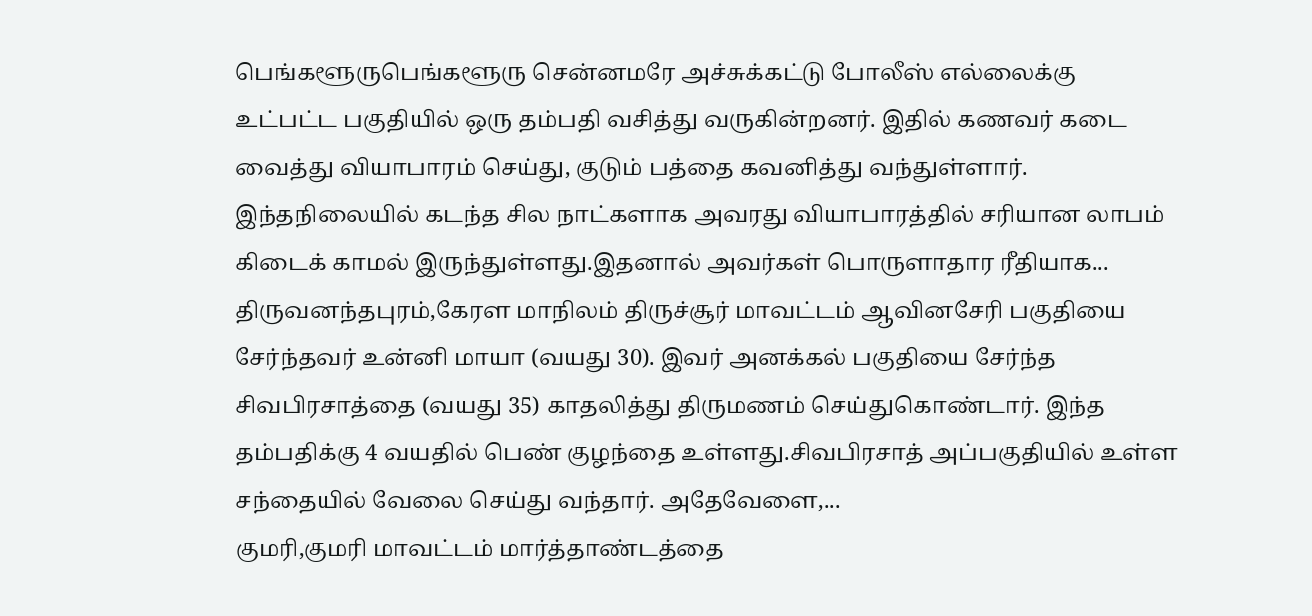பெங்களூருபெங்களூரு சென்னமரே அச்சுக்கட்டு போலீஸ் எல்லைக்கு உட்பட்ட பகுதியில் ஒரு தம்பதி வசித்து வருகின்றனர். இதில் கணவர் கடை வைத்து வியாபாரம் செய்து, குடும் பத்தை கவனித்து வந்துள்ளார். இந்தநிலையில் கடந்த சில நாட்களாக அவரது வியாபாரத்தில் சரியான லாபம் கிடைக் காமல் இருந்துள்ளது.இதனால் அவர்கள் பொருளாதார ரீதியாக...
திருவனந்தபுரம்,கேரள மாநிலம் திருச்சூர் மாவட்டம் ஆவினசேரி பகுதியை சேர்ந்தவர் உன்னி மாயா (வயது 30). இவர் அனக்கல் பகுதியை சேர்ந்த சிவபிரசாத்தை (வயது 35) காதலித்து திருமணம் செய்துகொண்டார். இந்த தம்பதிக்கு 4 வயதில் பெண் குழந்தை உள்ளது.சிவபிரசாத் அப்பகுதியில் உள்ள சந்தையில் வேலை செய்து வந்தார். அதேவேளை,...
குமரி,குமரி மாவட்டம் மார்த்தாண்டத்தை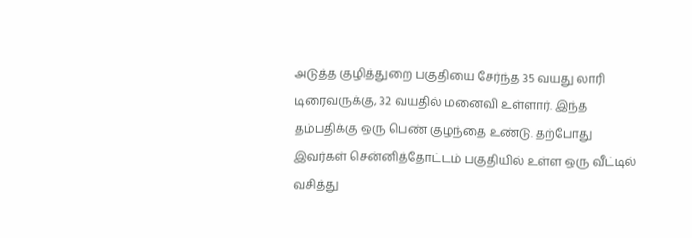அடுத்த குழித்துறை பகுதியை சேர்ந்த 35 வயது லாரி டிரைவருக்கு, 32 வயதில் மனைவி உள்ளார். இந்த தம்பதிக்கு ஒரு பெண் குழந்தை உண்டு. தற்போது இவர்கள் சென்னித்தோட்டம் பகுதியில் உள்ள ஒரு வீட்டில் வசித்து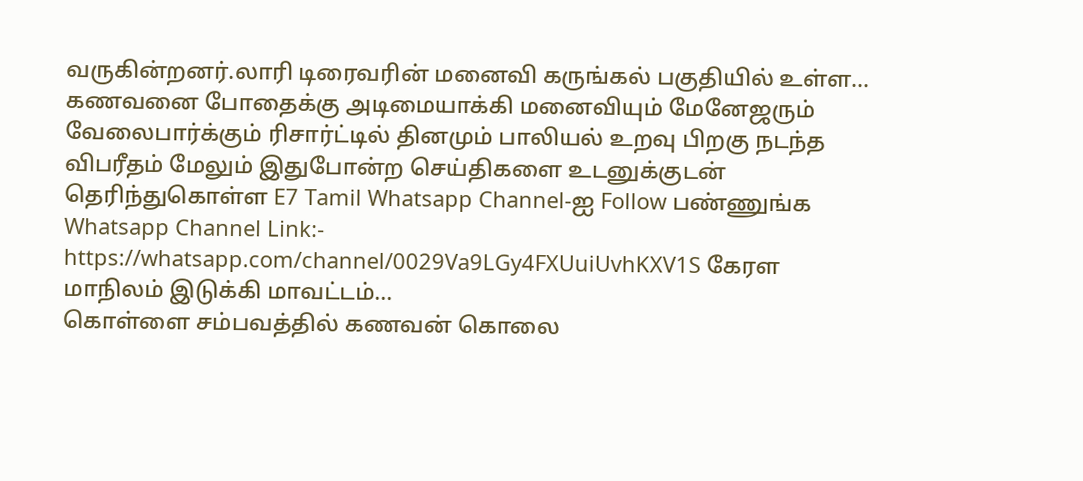வருகின்றனர்.லாரி டிரைவரின் மனைவி கருங்கல் பகுதியில் உள்ள...
கணவனை போதைக்கு அடிமையாக்கி மனைவியும் மேனேஜரும் வேலைபார்க்கும் ரிசார்ட்டில் தினமும் பாலியல் உறவு பிறகு நடந்த விபரீதம் மேலும் இதுபோன்ற செய்திகளை உடனுக்குடன் தெரிந்துகொள்ள E7 Tamil Whatsapp Channel-ஐ Follow பண்ணுங்க Whatsapp Channel Link:- https://whatsapp.com/channel/0029Va9LGy4FXUuiUvhKXV1S கேரள மாநிலம் இடுக்கி மாவட்டம்...
கொள்ளை சம்பவத்தில் கணவன் கொலை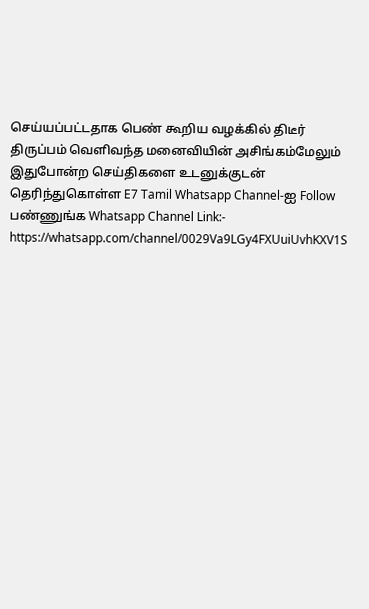செய்யப்பட்டதாக பெண் கூறிய வழக்கில் திடீர் திருப்பம் வெளிவந்த மனைவியின் அசிங்கம்மேலும் இதுபோன்ற செய்திகளை உடனுக்குடன் தெரிந்துகொள்ள E7 Tamil Whatsapp Channel-ஐ Follow பண்ணுங்க Whatsapp Channel Link:- https://whatsapp.com/channel/0029Va9LGy4FXUuiUvhKXV1S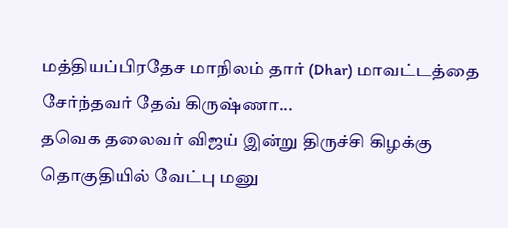மத்தியப்பிரதேச மாநிலம் தார் (Dhar) மாவட்டத்தை சேர்ந்தவர் தேவ் கிருஷ்ணா...
தவெக தலைவர் விஜய் இன்று திருச்சி கிழக்கு தொகுதியில் வேட்பு மனு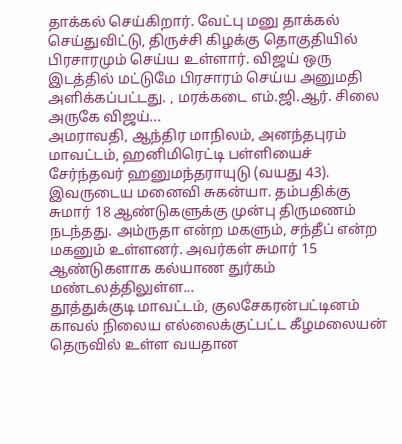தாக்கல் செய்கிறார். வேட்பு மனு தாக்கல் செய்துவிட்டு, திருச்சி கிழக்கு தொகுதியில் பிரசாரமும் செய்ய உள்ளார். விஜய் ஒரு இடத்தில் மட்டுமே பிரசாரம் செய்ய அனுமதி அளிக்கப்பட்டது. , மரக்கடை எம்.ஜி.ஆர். சிலை அருகே விஜய்...
அமராவதி, ஆந்திர மாநிலம், அனந்தபுரம் மாவட்டம், ஹனிமிரெட்டி பள்ளியைச் சேர்ந்தவர் ஹனுமந்தராயுடு (வயது 43). இவருடைய மனைவி சுகன்யா. தம்பதிக்கு சுமார் 18 ஆண்டுகளுக்கு முன்பு திருமணம் நடந்தது. அம்ருதா என்ற மகளும், சந்தீப் என்ற மகனும் உள்ளனர். அவர்கள் சுமார் 15 ஆண்டுகளாக கல்யாண துர்கம் மண்டலத்திலுள்ள...
தூத்துக்குடி மாவட்டம், குலசேகரன்பட்டினம் காவல் நிலைய எல்லைக்குட்பட்ட கீழமலையன் தெருவில் உள்ள வயதான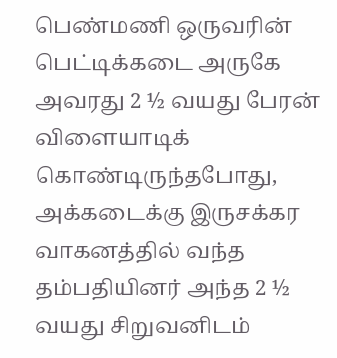பெண்மணி ஒருவரின் பெட்டிக்கடை அருகே அவரது 2 ½ வயது பேரன் விளையாடிக் கொண்டிருந்தபோது, அக்கடைக்கு இருசக்கர வாகனத்தில் வந்த தம்பதியினர் அந்த 2 ½ வயது சிறுவனிடம்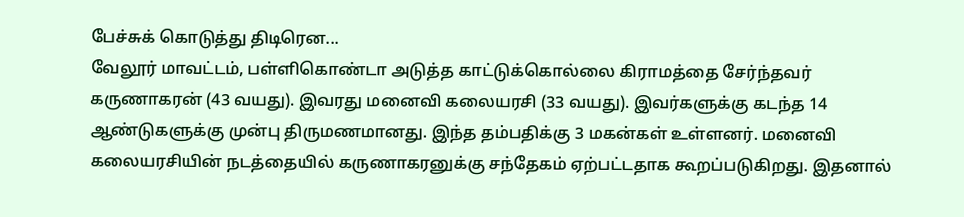பேச்சுக் கொடுத்து திடிரென...
வேலூர் மாவட்டம், பள்ளிகொண்டா அடுத்த காட்டுக்கொல்லை கிராமத்தை சேர்ந்தவர் கருணாகரன் (43 வயது). இவரது மனைவி கலையரசி (33 வயது). இவர்களுக்கு கடந்த 14 ஆண்டுகளுக்கு முன்பு திருமணமானது. இந்த தம்பதிக்கு 3 மகன்கள் உள்ளனர். மனைவி கலையரசியின் நடத்தையில் கருணாகரனுக்கு சந்தேகம் ஏற்பட்டதாக கூறப்படுகிறது. இதனால்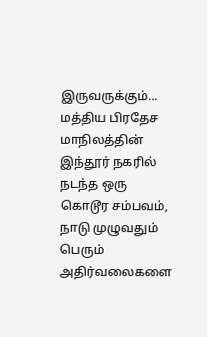இருவருக்கும்...
மத்திய பிரதேச மாநிலத்தின் இந்தூர் நகரில் நடந்த ஒரு கொடூர சம்பவம், நாடு முழுவதும் பெரும் அதிர்வலைகளை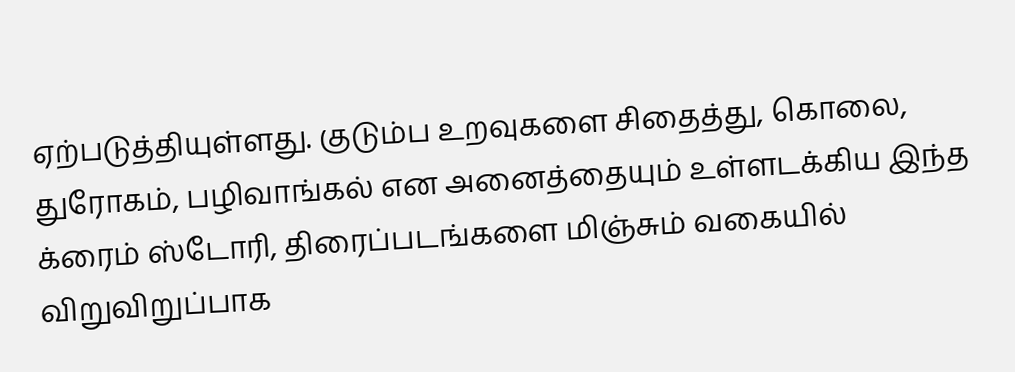ஏற்படுத்தியுள்ளது. குடும்ப உறவுகளை சிதைத்து, கொலை, துரோகம், பழிவாங்கல் என அனைத்தையும் உள்ளடக்கிய இந்த க்ரைம் ஸ்டோரி, திரைப்படங்களை மிஞ்சும் வகையில் விறுவிறுப்பாக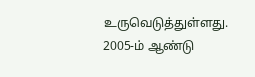உருவெடுத்துள்ளது. 2005-ம் ஆண்டு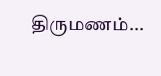திருமணம்...